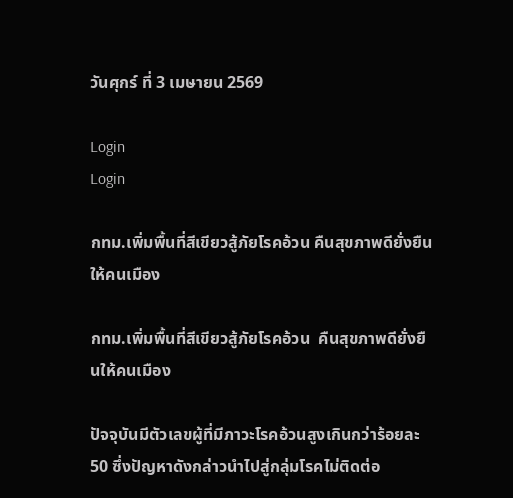วันศุกร์ ที่ 3 เมษายน 2569

Login
Login

กทม.เพิ่มพื้นที่สีเขียวสู้ภัยโรคอ้วน คืนสุขภาพดียั่งยืนให้คนเมือง

กทม.เพิ่มพื้นที่สีเขียวสู้ภัยโรคอ้วน  คืนสุขภาพดียั่งยืนให้คนเมือง

ปัจจุบันมีตัวเลขผู้ที่มีภาวะโรคอ้วนสูงเกินกว่าร้อยละ 50 ซึ่งปัญหาดังกล่าวนำไปสู่กลุ่มโรคไม่ติดต่อ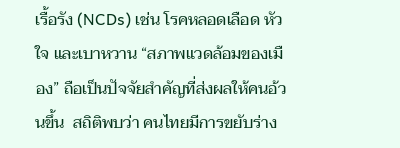เรื้อรัง (NCDs) เช่น โรคหลอดเลือด หัวใจ และเบาหวาน “สภาพแวดล้อมของเมือง” ถือเป็นปัจจัยสำคัญที่ส่งผลให้คนอ้วนขึ้น  สถิติพบว่า คนไทยมีการขยับร่าง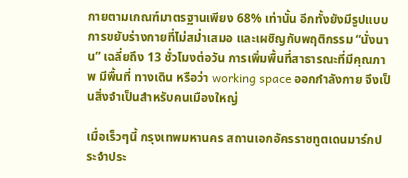กายตามเกณฑ์มาตรฐานเพียง 68% เท่านั้น อีกทั้งยังมีรูปแบบการขยับร่างกายที่ไม่สม่ำเสมอ และเผชิญกับพฤติกรรม “นั่งนาน” เฉลี่ยถึง 13 ชั่วโมงต่อวัน การเพิ่มพื้นที่สาธารณะที่มีคุณภาพ มีพื้นที่ ทางเดิน หรือว่า working space ออกกำลังกาย จึงเป็นสิ่งจำเป็นสำหรับคนเมืองใหญ่

เมื่อเร็วๆนี้ กรุงเทพมหานคร สถานเอกอัครราชทูตเดนมาร์กประจำประ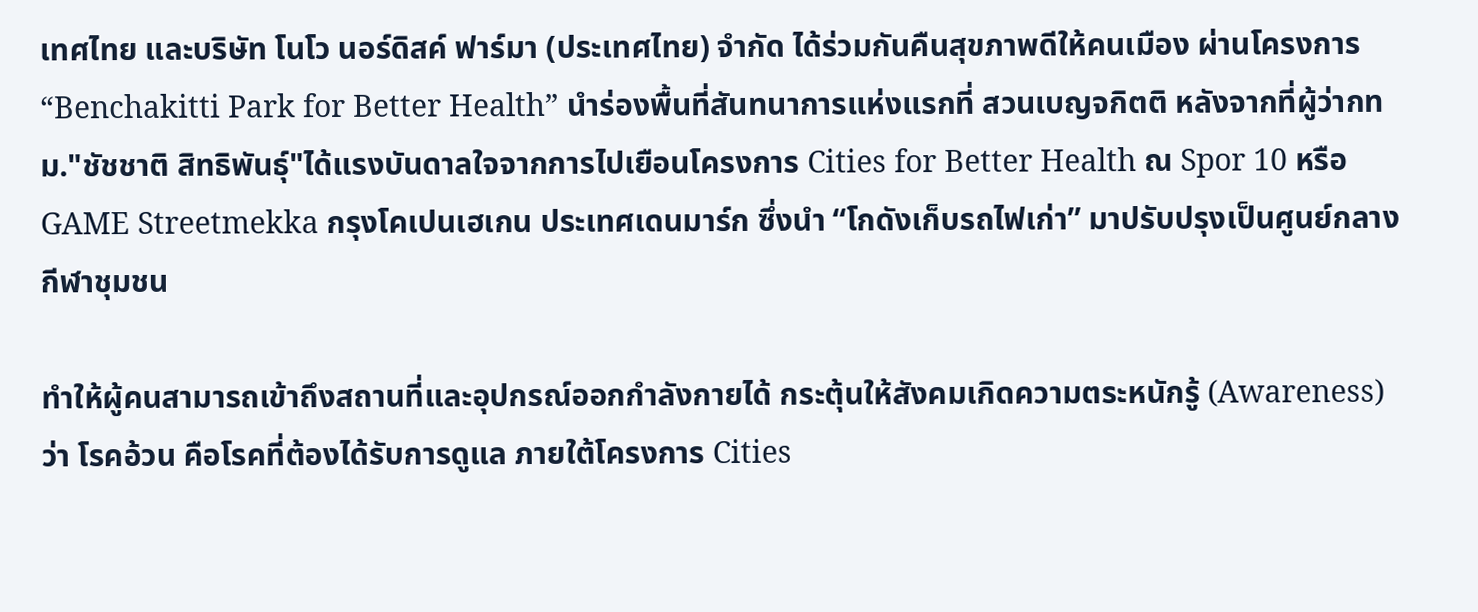เทศไทย และบริษัท โนโว นอร์ดิสค์ ฟาร์มา (ประเทศไทย) จำกัด ได้ร่วมกันคืนสุขภาพดีให้คนเมือง ผ่านโครงการ “Benchakitti Park for Better Health” นำร่องพื้นที่สันทนาการแห่งแรกที่ สวนเบญจกิตติ หลังจากที่ผู้ว่ากทม."ชัชชาติ สิทธิพันธุ์"ได้แรงบันดาลใจจากการไปเยือนโครงการ Cities for Better Health ณ Spor 10 หรือ GAME Streetmekka กรุงโคเปนเฮเกน ประเทศเดนมาร์ก ซึ่งนำ “โกดังเก็บรถไฟเก่า” มาปรับปรุงเป็นศูนย์กลางกีฬาชุมชน

ทำให้ผู้คนสามารถเข้าถึงสถานที่และอุปกรณ์ออกกำลังกายได้ กระตุ้นให้สังคมเกิดความตระหนักรู้ (Awareness) ว่า โรคอ้วน คือโรคที่ต้องได้รับการดูแล ภายใต้โครงการ Cities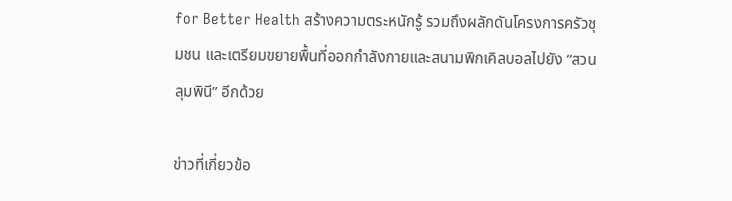for Better Health สร้างความตระหนักรู้ รวมถึงผลักดันโครงการครัวชุมชน และเตรียมขยายพื้นที่ออกกำลังกายและสนามพิกเคิลบอลไปยัง “สวนลุมพินี” อีกด้วย

ข่าวที่เกี่ยวข้อ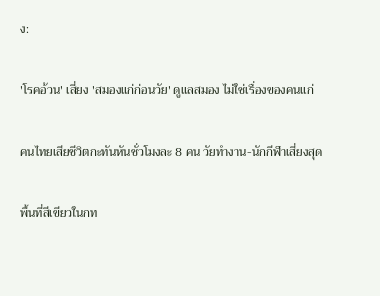ง:

'โรคอ้วน' เสี่ยง 'สมองแก่ก่อนวัย' ดูแลสมอง ไม่ใช่เรื่องของคนแก่

คนไทยเสียชีวิตกะทันหันชั่วโมงละ 8 คน วัยทำงาน-นักกีฬาเสี่ยงสุด

พื้นที่สีเขียวในกท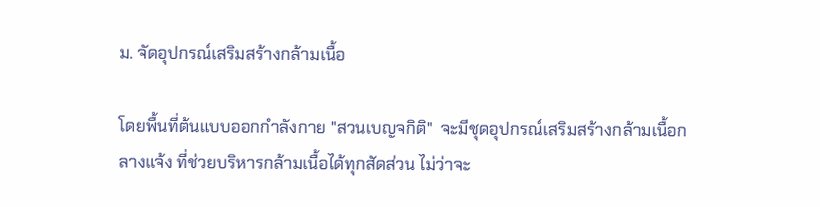ม. จัดอุปกรณ์เสริมสร้างกล้ามเนื้อ

โดยพื้นที่ต้นแบบออกกำลังกาย "สวนเบญจกิติ"  จะมีชุดอุปกรณ์เสริมสร้างกล้ามเนื้อกลางแจ้ง ที่ช่วยบริหารกล้ามเนื้อได้ทุกสัดส่วน ไม่ว่าจะ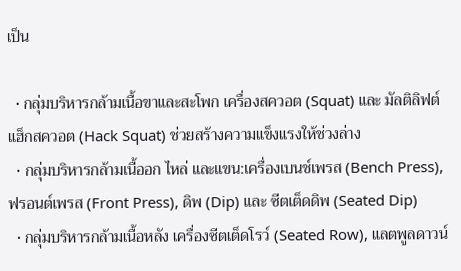เป็น

  • กลุ่มบริหารกล้ามเนื้อขาและสะโพก เครื่องสควอต (Squat) และ มัลติลิฟต์ แฮ็กสควอต (Hack Squat) ช่วยสร้างความแข็งแรงให้ช่วงล่าง
  • กลุ่มบริหารกล้ามเนื้ออก ไหล่ และแขน:เครื่องเบนช์เพรส (Bench Press), ฟรอนต์เพรส (Front Press), ดิพ (Dip) และ ซีตเต็ดดิพ (Seated Dip)
  • กลุ่มบริหารกล้ามเนื้อหลัง เครื่องซีตเต็ดโรว์ (Seated Row), แลตพูลดาวน์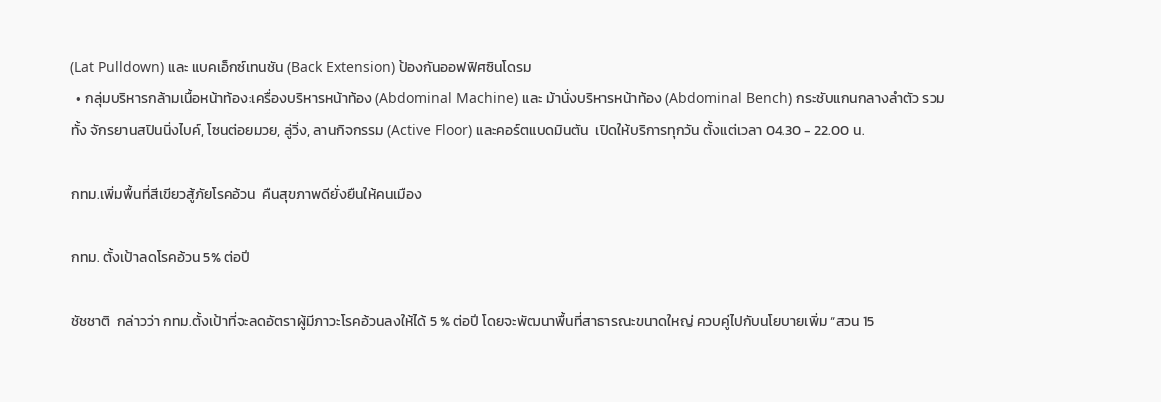(Lat Pulldown) และ แบคเอ็กซ์เทนชัน (Back Extension) ป้องกันออฟฟิศซินโดรม
  • กลุ่มบริหารกล้ามเนื้อหน้าท้อง:เครื่องบริหารหน้าท้อง (Abdominal Machine) และ ม้านั่งบริหารหน้าท้อง (Abdominal Bench) กระชับแกนกลางลำตัว รวมทั้ง จักรยานสปินนิ่งไบค์, โซนต่อยมวย, ลู่วิ่ง, ลานกิจกรรม (Active Floor) และคอร์ตแบดมินตัน  เปิดให้บริการทุกวัน ตั้งแต่เวลา 04.30 - 22.00 น.

กทม.เพิ่มพื้นที่สีเขียวสู้ภัยโรคอ้วน  คืนสุขภาพดียั่งยืนให้คนเมือง

กทม. ตั้งเป้าลดโรคอ้วน 5% ต่อปี

ชัชชาติ  กล่าวว่า กทม.ตั้งเป้าที่จะลดอัตราผู้มีภาวะโรคอ้วนลงให้ได้ 5 % ต่อปี โดยจะพัฒนาพื้นที่สาธารณะขนาดใหญ่ ควบคู่ไปกับนโยบายเพิ่ม “สวน 15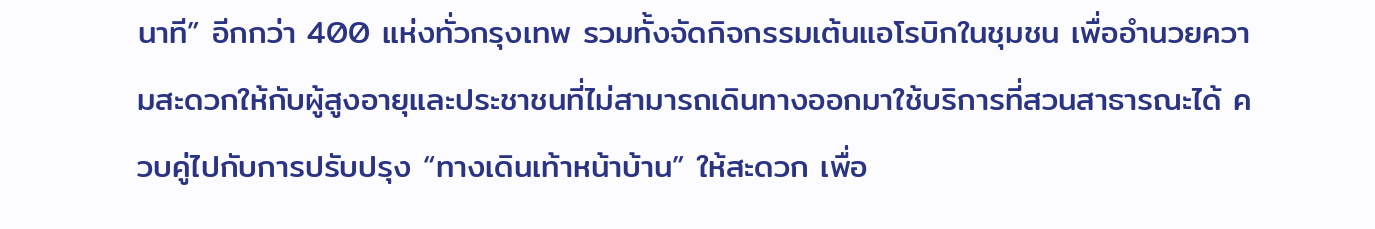นาที” อีกกว่า 400 แห่งทั่วกรุงเทพ รวมทั้งจัดกิจกรรมเต้นแอโรบิกในชุมชน เพื่ออำนวยความสะดวกให้กับผู้สูงอายุและประชาชนที่ไม่สามารถเดินทางออกมาใช้บริการที่สวนสาธารณะได้ ควบคู่ไปกับการปรับปรุง “ทางเดินเท้าหน้าบ้าน” ให้สะดวก เพื่อ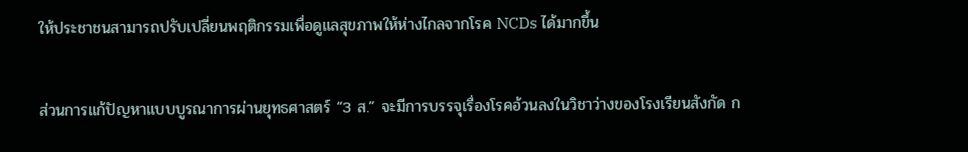ให้ประชาชนสามารถปรับเปลี่ยนพฤติกรรมเพื่อดูแลสุขภาพให้ห่างไกลจากโรค NCDs ได้มากขึ้น

ส่วนการแก้ปัญหาแบบบูรณาการผ่านยุทธศาสตร์ “3 ส.” จะมีการบรรจุเรื่องโรคอ้วนลงในวิชาว่างของโรงเรียนสังกัด ก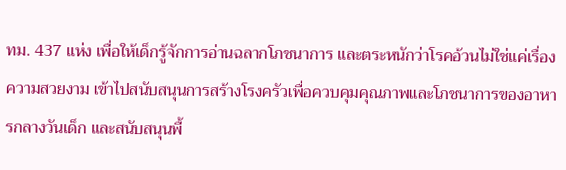ทม. 437 แห่ง เพื่อให้เด็กรู้จักการอ่านฉลากโภชนาการ และตระหนักว่าโรคอ้วนไม่ใช่แค่เรื่องความสวยงาม เข้าไปสนับสนุนการสร้างโรงครัวเพื่อควบคุมคุณภาพและโภชนาการของอาหารกลางวันเด็ก และสนับสนุนพื้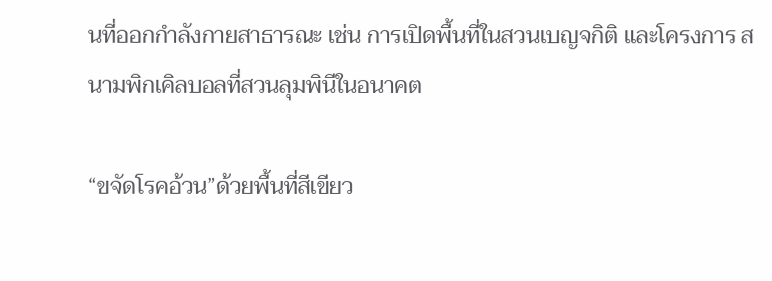นที่ออกกำลังกายสาธารณะ เช่น การเปิดพื้นที่ในสวนเบญจกิติ และโครงการ สนามพิกเคิลบอลที่สวนลุมพินีในอนาคต

“ขจัดโรคอ้วน”ด้วยพื้นที่สีเขียว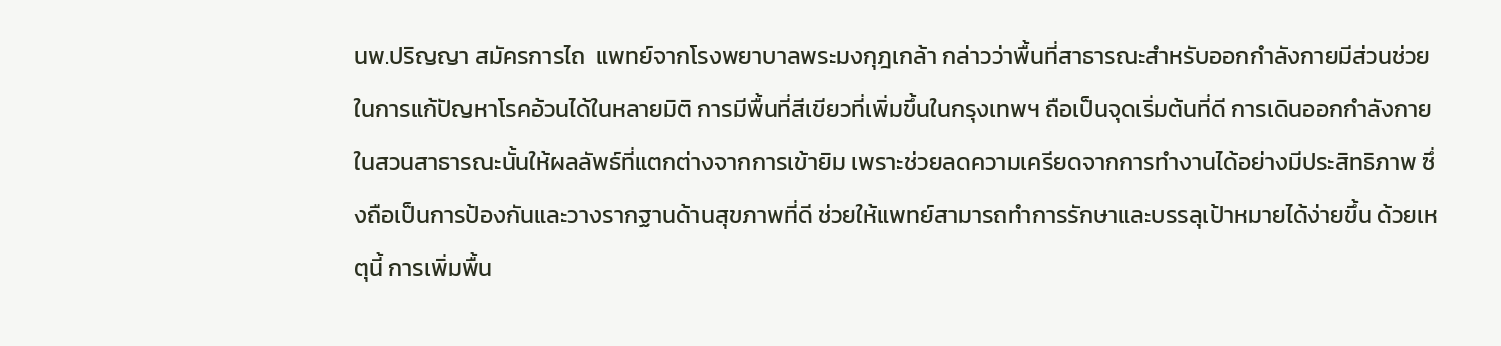นพ.ปริญญา สมัครการไถ  แพทย์จากโรงพยาบาลพระมงกุฎเกล้า กล่าวว่าพื้นที่สาธารณะสำหรับออกกำลังกายมีส่วนช่วยในการแก้ปัญหาโรคอ้วนได้ในหลายมิติ การมีพื้นที่สีเขียวที่เพิ่มขึ้นในกรุงเทพฯ ถือเป็นจุดเริ่มต้นที่ดี การเดินออกกำลังกายในสวนสาธารณะนั้นให้ผลลัพธ์ที่แตกต่างจากการเข้ายิม เพราะช่วยลดความเครียดจากการทำงานได้อย่างมีประสิทธิภาพ ซึ่งถือเป็นการป้องกันและวางรากฐานด้านสุขภาพที่ดี ช่วยให้แพทย์สามารถทำการรักษาและบรรลุเป้าหมายได้ง่ายขึ้น ด้วยเหตุนี้ การเพิ่มพื้น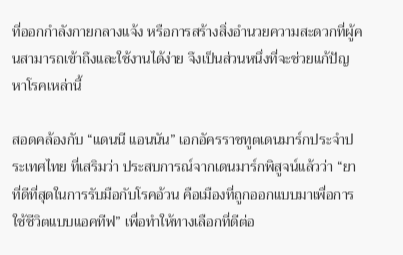ที่ออกกำลังกายกลางแจ้ง หรือการสร้างสิ่งอำนวยความสะดวกที่ผู้คนสามารถเข้าถึงและใช้งานได้ง่าย จึงเป็นส่วนหนึ่งที่จะช่วยแก้ปัญหาโรคเหล่านี้

สอดคล้องกับ “แดนนี แอนนัน” เอกอัครราชทูตเดนมาร์กประจำประเทศไทย ที่เสริมว่า ประสบการณ์จากเดนมาร์กพิสูจน์แล้วว่า “ยาที่ดีที่สุดในการรับมือกับโรคอ้วน คือเมืองที่ถูกออกแบบมาเพื่อการใช้ชีวิตแบบแอคทีฟ” เพื่อทำให้ทางเลือกที่ดีต่อ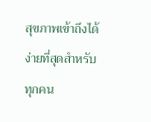สุขภาพเข้าถึงได้ง่ายที่สุดสำหรับทุกคน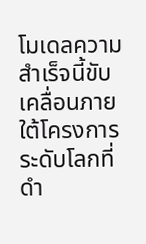โมเดลความสำเร็จนี้ขับเคลื่อนภายใต้โครงการระดับโลกที่ดำ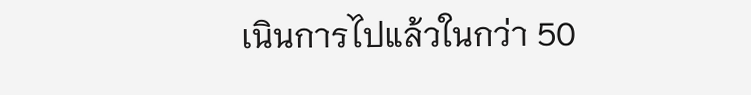เนินการไปแล้วในกว่า 50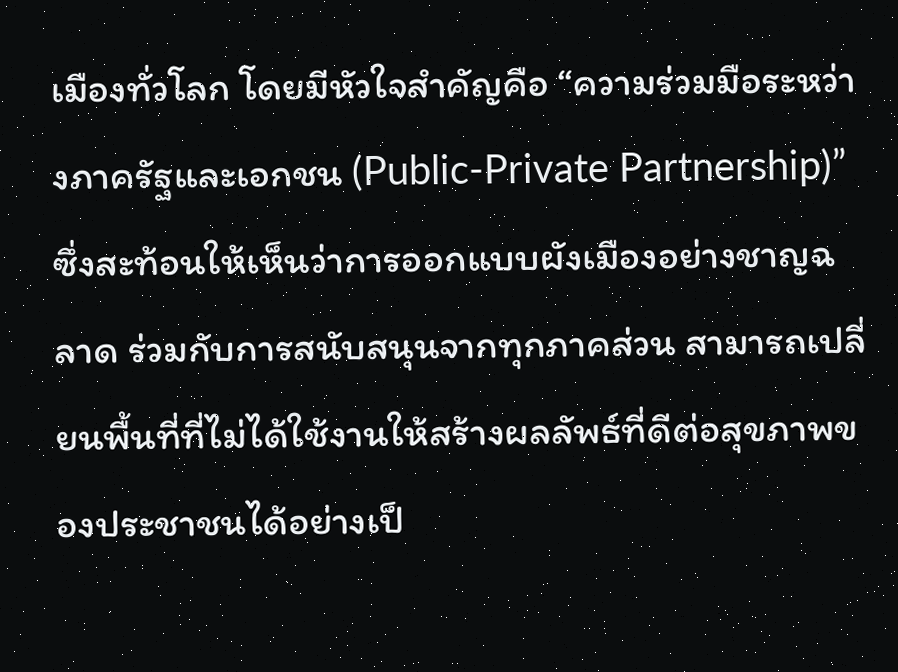เมืองทั่วโลก โดยมีหัวใจสำคัญคือ “ความร่วมมือระหว่างภาครัฐและเอกชน (Public-Private Partnership)” ซึ่งสะท้อนให้เห็นว่าการออกแบบผังเมืองอย่างชาญฉลาด ร่วมกับการสนับสนุนจากทุกภาคส่วน สามารถเปลี่ยนพื้นที่ที่ไม่ได้ใช้งานให้สร้างผลลัพธ์ที่ดีต่อสุขภาพของประชาชนได้อย่างเป็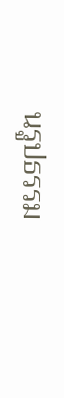นรูปธรรม